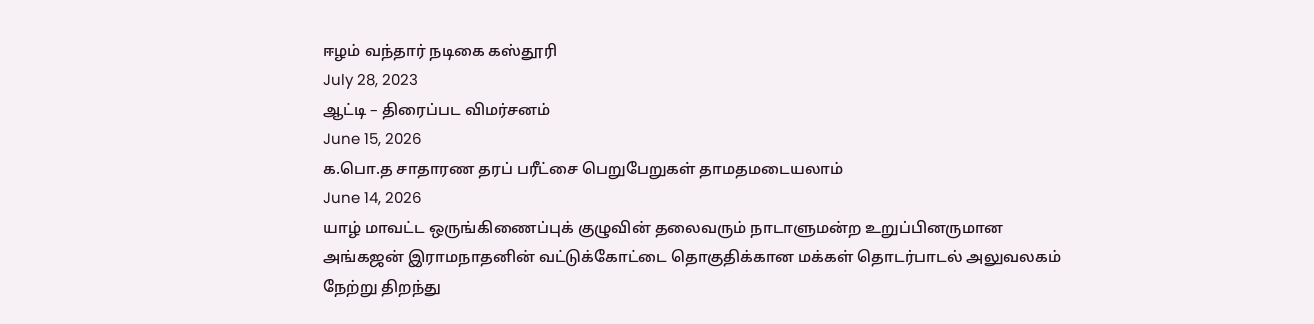ஈழம் வந்தார் நடிகை கஸ்தூரி
July 28, 2023
ஆட்டி – திரைப்பட விமர்சனம்
June 15, 2026
க.பொ.த சாதாரண தரப் பரீட்சை பெறுபேறுகள் தாமதமடையலாம்
June 14, 2026
யாழ் மாவட்ட ஒருங்கிணைப்புக் குழுவின் தலைவரும் நாடாளுமன்ற உறுப்பினருமான அங்கஜன் இராமநாதனின் வட்டுக்கோட்டை தொகுதிக்கான மக்கள் தொடர்பாடல் அலுவலகம் நேற்று திறந்து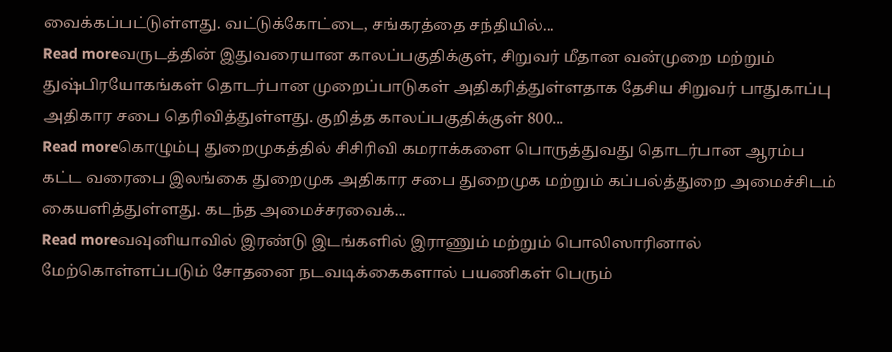வைக்கப்பட்டுள்ளது. வட்டுக்கோட்டை, சங்கரத்தை சந்தியில்...
Read moreவருடத்தின் இதுவரையான காலப்பகுதிக்குள், சிறுவர் மீதான வன்முறை மற்றும் துஷ்பிரயோகங்கள் தொடர்பான முறைப்பாடுகள் அதிகரித்துள்ளதாக தேசிய சிறுவர் பாதுகாப்பு அதிகார சபை தெரிவித்துள்ளது. குறித்த காலப்பகுதிக்குள் 800...
Read moreகொழும்பு துறைமுகத்தில் சிசிரிவி கமராக்களை பொருத்துவது தொடர்பான ஆரம்ப கட்ட வரைபை இலங்கை துறைமுக அதிகார சபை துறைமுக மற்றும் கப்பல்த்துறை அமைச்சிடம் கையளித்துள்ளது. கடந்த அமைச்சரவைக்...
Read moreவவுனியாவில் இரண்டு இடங்களில் இராணும் மற்றும் பொலிஸாரினால் மேற்கொள்ளப்படும் சோதனை நடவடிக்கைகளால் பயணிகள் பெரும்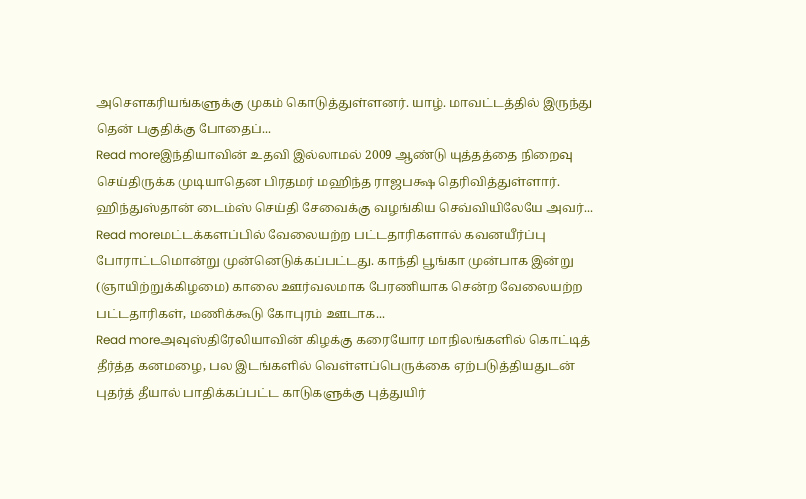அசௌகரியங்களுக்கு முகம் கொடுத்துள்ளனர். யாழ். மாவட்டத்தில் இருந்து தென் பகுதிக்கு போதைப்...
Read moreஇந்தியாவின் உதவி இல்லாமல் 2009 ஆண்டு யுத்தத்தை நிறைவு செய்திருக்க முடியாதென பிரதமர் மஹிந்த ராஜபக்ஷ தெரிவித்துள்ளார். ஹிந்துஸ்தான் டைம்ஸ் செய்தி சேவைக்கு வழங்கிய செவ்வியிலேயே அவர்...
Read moreமட்டக்களப்பில் வேலையற்ற பட்டதாரிகளால் கவனயீர்ப்பு போராட்டமொன்று முன்னெடுக்கப்பட்டது. காந்தி பூங்கா முன்பாக இன்று (ஞாயிற்றுக்கிழமை) காலை ஊர்வலமாக பேரணியாக சென்ற வேலையற்ற பட்டதாரிகள், மணிக்கூடு கோபுரம் ஊடாக...
Read moreஅவுஸ்திரேலியாவின் கிழக்கு கரையோர மாநிலங்களில் கொட்டித் தீர்த்த கனமழை, பல இடங்களில் வெள்ளப்பெருக்கை ஏற்படுத்தியதுடன் புதர்த் தீயால் பாதிக்கப்பட்ட காடுகளுக்கு புத்துயிர்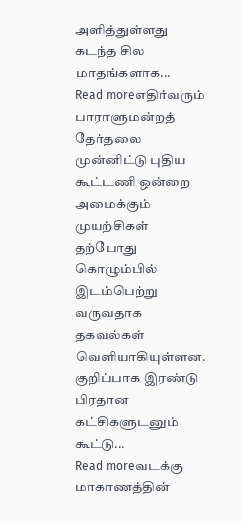அளித்துள்ளது கடந்த சில மாதங்களாக...
Read moreஎதிர்வரும் பாராளுமன்றத் தேர்தலை முன்னிட்டு புதிய கூட்டணி ஒன்றை அமைக்கும் முயற்சிகள் தற்போது கொழும்பில் இடம்பெற்று வருவதாக தகவல்கள் வெளியாகியுள்ளன. குறிப்பாக இரண்டு பிரதான கட்சிகளுடனும் கூட்டு...
Read moreவடக்கு மாகாணத்தின்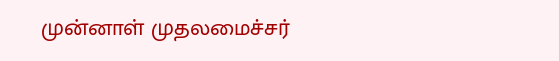முன்னாள் முதலமைச்சர்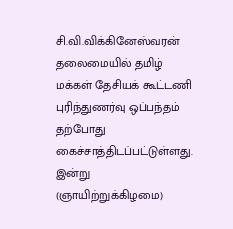சி.வி.விக்கினேஸ்வரன் தலைமையில் தமிழ் மக்கள் தேசியக் கூட்டணி புரிந்துணர்வு ஒப்பந்தம் தற்போது கைச்சாத்திடப்பட்டுள்ளது. இன்று (ஞாயிற்றுக்கிழமை)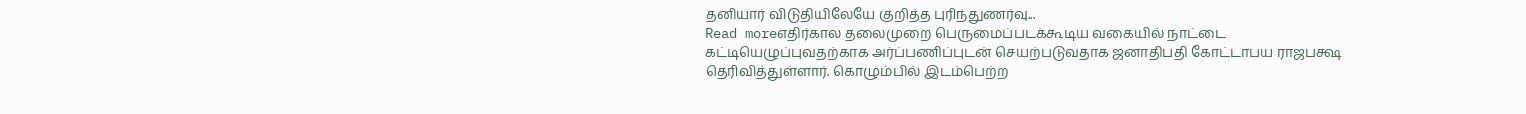தனியார் விடுதியிலேயே குறித்த புரிந்துணர்வு...
Read moreஎதிர்கால தலைமுறை பெருமைப்படக்கூடிய வகையில் நாட்டை கட்டியெழுப்புவதற்காக அர்ப்பணிப்புடன் செயற்படுவதாக ஜனாதிபதி கோட்டாபய ராஜபக்ஷ தெரிவித்துள்ளார். கொழும்பில் இடம்பெற்ற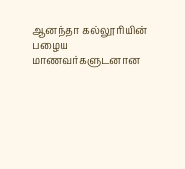ஆனந்தா கல்லூரியின் பழைய மாணவர்களுடனான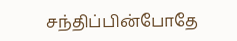சந்திப்பின்போதே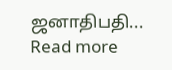ஜனாதிபதி...
Read more